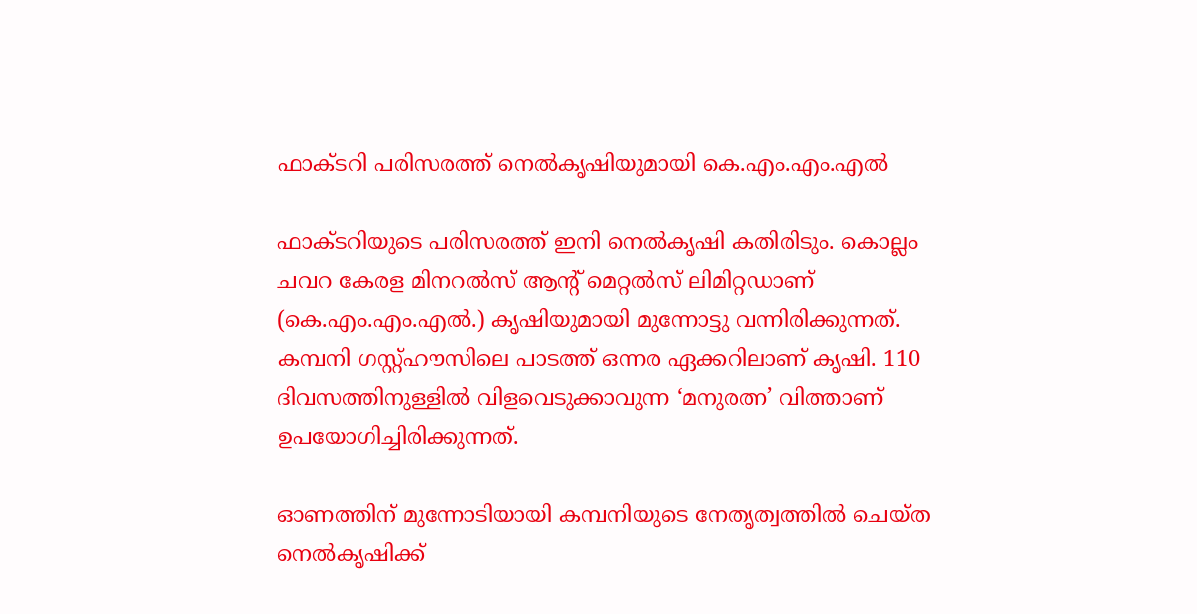ഫാക്ടറി പരിസരത്ത് നെല്‍കൃഷിയുമായി കെ.എം.എം.എല്‍

ഫാക്ടറിയുടെ പരിസരത്ത് ഇനി നെൽകൃഷി കതിരിടും. കൊല്ലം ചവറ കേരള മിനറൽസ് ആന്റ് മെറ്റല്‍സ് ലിമിറ്റഡാണ്  (കെ.എം.എം.എൽ.) കൃഷിയുമായി മുന്നോട്ടു വന്നിരിക്കുന്നത്. കമ്പനി ഗസ്റ്റ്ഹൗസിലെ പാടത്ത് ഒന്നര ഏക്കറിലാണ് കൃഷി. 110 ദിവസത്തിനുള്ളില്‍ വിളവെടുക്കാവുന്ന ‘മനുരത്ന’ വിത്താണ് ഉപയോഗിച്ചിരിക്കുന്നത്.

ഓണത്തിന് മുന്നോടിയായി കമ്പനിയുടെ നേതൃത്വത്തില്‍ ചെയ്ത നെല്‍കൃഷിക്ക്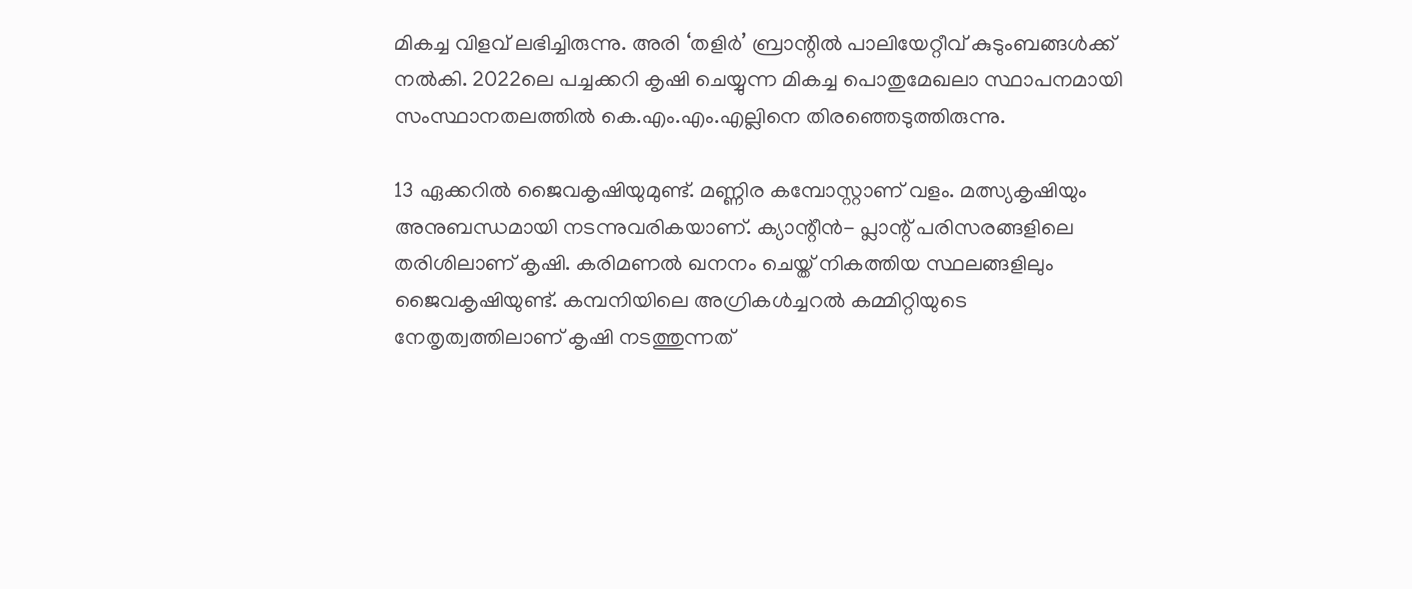മികച്ച വിളവ് ലഭിച്ചിരുന്നു. അരി ‘തളിര്‍’ ബ്രാന്റില്‍ പാലിയേറ്റീവ് കുടുംബങ്ങള്‍ക്ക് നല്‍കി. 2022ലെ പച്ചക്കറി കൃഷി ചെയ്യുന്ന മികച്ച പൊതുമേഖലാ സ്ഥാപനമായി സംസ്ഥാനതലത്തില്‍ കെ.എം.എം.എല്ലിനെ തിരഞ്ഞെടുത്തിരുന്നു.

13 ഏക്കറില്‍ ജൈവകൃഷിയുമുണ്ട്. മണ്ണിര കമ്പോസ്റ്റാണ് വളം. മത്സ്യകൃഷിയും അനുബന്ധമായി നടന്നുവരികയാണ്. ക്യാന്റീന്‍- പ്ലാന്റ് പരിസരങ്ങളിലെ തരിശിലാണ് കൃഷി. കരിമണൽ ഖനനം ചെയ്ത് നികത്തിയ സ്ഥലങ്ങളിലും ജൈവകൃഷിയുണ്ട്. കമ്പനിയിലെ അഗ്രികള്‍ച്ചറല്‍ കമ്മിറ്റിയുടെ നേതൃത്വത്തിലാണ് കൃഷി നടത്തുന്നത്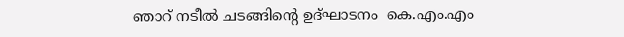ഞാറ് നടീല്‍ ചടങ്ങിന്റെ ഉദ്ഘാടനം  കെ.എം.എം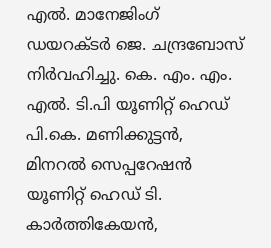എൽ. മാനേജിംഗ് ഡയറക്ടര്‍ ജെ. ചന്ദ്രബോസ് നിര്‍വഹിച്ചു. കെ. എം. എം. എല്‍. ടി.പി യൂണിറ്റ് ഹെഡ് പി.കെ. മണിക്കുട്ടന്‍, മിനറല്‍ സെപ്പറേഷന്‍ യൂണിറ്റ് ഹെഡ് ടി. കാര്‍ത്തികേയന്‍,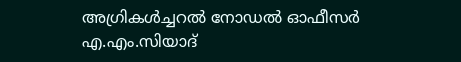അഗ്രികള്‍ച്ചറല്‍ നോഡല്‍ ഓഫീസര്‍ എ.എം.സിയാദ്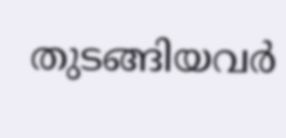തുടങ്ങിയവര്‍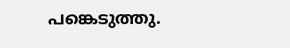പങ്കെടുത്തു.